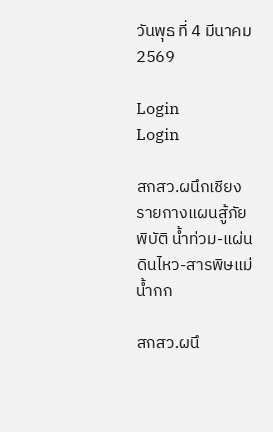วันพุธ ที่ 4 มีนาคม 2569

Login
Login

สกสว.ผนึกเชียงรายกางแผนสู้ภัยพิบัติ น้ำท่วม-แผ่นดินไหว-สารพิษแม่น้ำกก

สกสว.ผนึ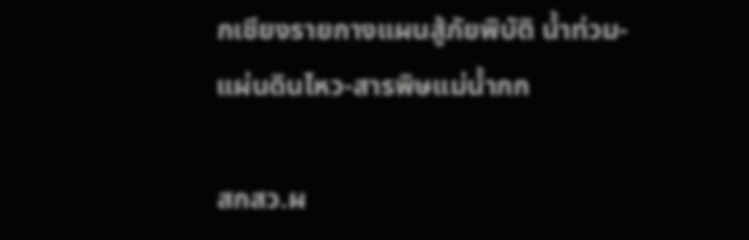กเชียงรายกางแผนสู้ภัยพิบัติ น้ำท่วม-แผ่นดินไหว-สารพิษแม่น้ำกก

สกสว.ผ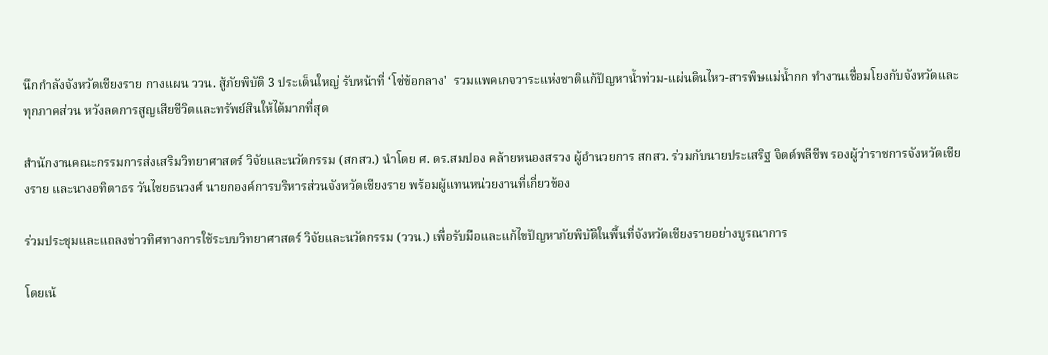นึกกำลังจังหวัดเชียงราย กางแผน ววน. สู้ภัยพิบัติ 3 ประเด็นใหญ่ รับหน้าที่ ‘โซ่ข้อกลาง'  รวมแพคเกจวาระแห่งชาติแก้ปัญหาน้ำท่วม-แผ่นดินไหว-สารพิษแม่น้ำกก ทำงานเชื่อมโยงกับจังหวัดและทุกภาคส่วน หวังลดการสูญเสียชีวิตและทรัพย์สินให้ได้มากที่สุด

สำนักงานคณะกรรมการส่งเสริมวิทยาศาสตร์ วิจัยและนวัตกรรม (สกสว.) นำโดย ศ. ดร.สมปอง คล้ายหนองสรวง ผู้อำนวยการ สกสว. ร่วมกับนายประเสริฐ จิตต์พลีชีพ รองผู้ว่าราชการจังหวัดเชียงราย และนางอทิตาธร วันไชยธนวงศ์ นายกองค์การบริหารส่วนจังหวัดเชียงราย พร้อมผู้แทนหน่วยงานที่เกี่ยวข้อง

ร่วมประชุมและแถลงข่าวทิศทางการใช้ระบบวิทยาศาสตร์ วิจัยและนวัตกรรม (ววน.) เพื่อรับมือและแก้ไขปัญหาภัยพิบัติในพื้นที่จังหวัดเชียงรายอย่างบูรณาการ

โดยเน้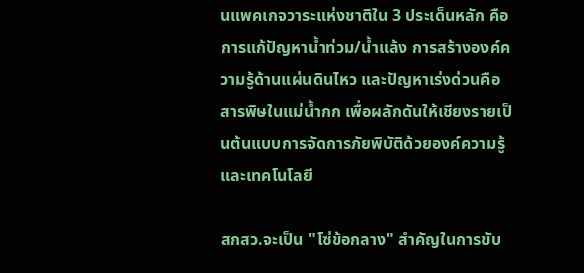นแพคเกจวาระแห่งชาติใน 3 ประเด็นหลัก คือ การแก้ปัญหาน้ำท่วม/น้ำแล้ง การสร้างองค์ความรู้ด้านแผ่นดินไหว และปัญหาเร่งด่วนคือ สารพิษในแม่น้ำกก เพื่อผลักดันให้เชียงรายเป็นต้นแบบการจัดการภัยพิบัติด้วยองค์ความรู้และเทคโนโลยี

สกสว.จะเป็น "โซ่ข้อกลาง" สำคัญในการขับ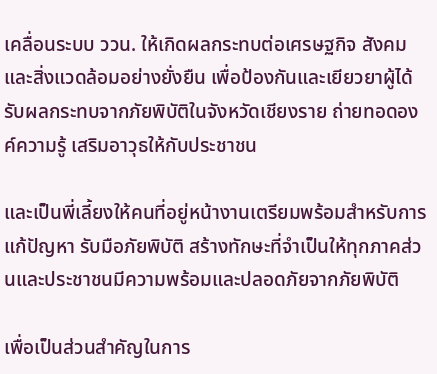เคลื่อนระบบ ววน. ให้เกิดผลกระทบต่อเศรษฐกิจ สังคม และสิ่งแวดล้อมอย่างยั่งยืน เพื่อป้องกันและเยียวยาผู้ได้รับผลกระทบจากภัยพิบัติในจังหวัดเชียงราย ถ่ายทอดองค์ความรู้ เสริมอาวุธให้กับประชาชน

และเป็นพี่เลี้ยงให้คนที่อยู่หน้างานเตรียมพร้อมสำหรับการแก้ปัญหา รับมือภัยพิบัติ สร้างทักษะที่จำเป็นให้ทุกภาคส่วนและประชาชนมีความพร้อมและปลอดภัยจากภัยพิบัติ

เพื่อเป็นส่วนสำคัญในการ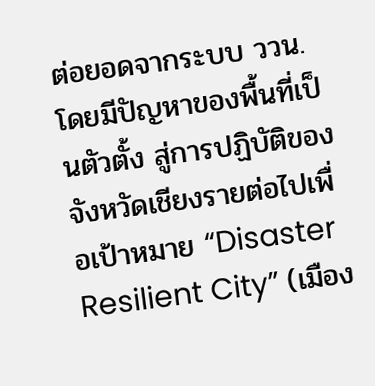ต่อยอดจากระบบ ววน. โดยมีปัญหาของพื้นที่เป็นตัวตั้ง สู่การปฏิบัติของจังหวัดเชียงรายต่อไปเพื่อเป้าหมาย “Disaster Resilient City” (เมือง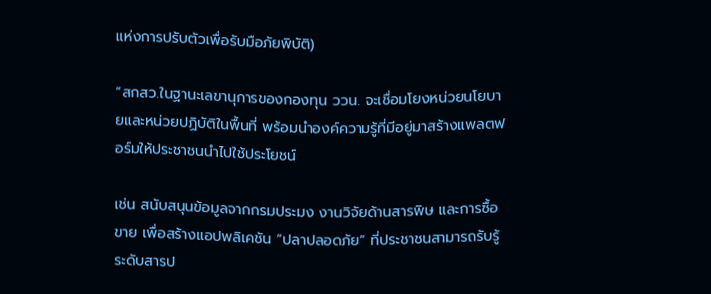แห่งการปรับตัวเพื่อรับมือภัยพิบัติ)

“สกสว.ในฐานะเลขานุการของกองทุน ววน. จะเชื่อมโยงหน่วยนโยบายและหน่วยปฏิบัติในพื้นที่ พร้อมนำองค์ความรู้ที่มีอยู่มาสร้างแพลตฟอร์มให้ประชาชนนำไปใช้ประโยชน์

เช่น สนับสนุนข้อมูลจากกรมประมง งานวิจัยด้านสารพิษ และการซื้อขาย เพื่อสร้างแอปพลิเคชัน “ปลาปลอดภัย” ที่ประชาชนสามารถรับรู้ระดับสารป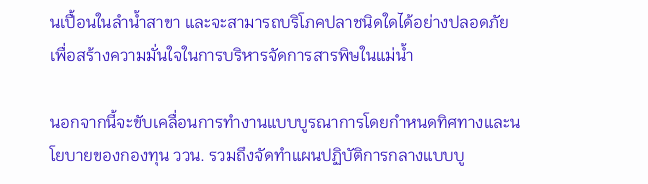นเปื้อนในลำน้ำสาขา และจะสามารถบริโภคปลาชนิดใดได้อย่างปลอดภัย เพื่อสร้างความมั่นใจในการบริหารจัดการสารพิษในแม่น้ำ

นอกจากนี้จะขับเคลื่อนการทำงานแบบบูรณาการโดยกำหนดทิศทางและนโยบายของกองทุน ววน. รวมถึงจัดทำแผนปฏิบัติการกลางแบบบู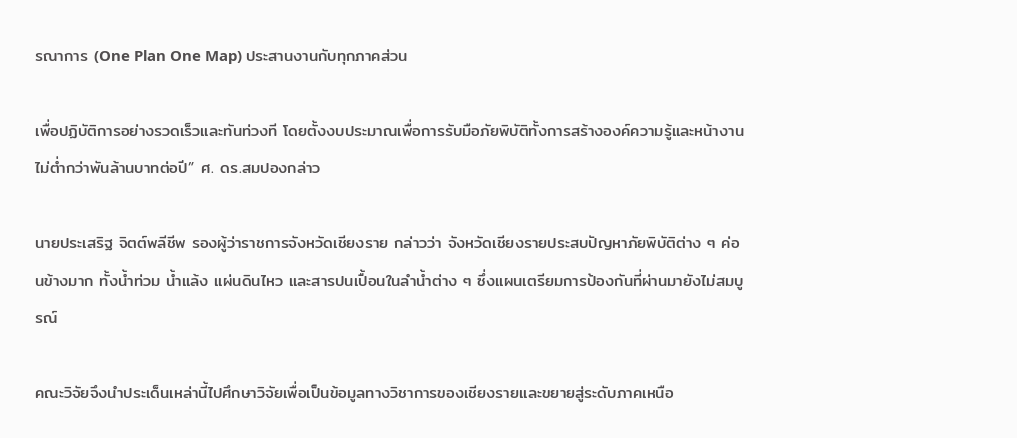รณาการ (One Plan One Map) ประสานงานกับทุกภาคส่วน

เพื่อปฏิบัติการอย่างรวดเร็วและทันท่วงที โดยตั้งงบประมาณเพื่อการรับมือภัยพิบัติทั้งการสร้างองค์ความรู้และหน้างานไม่ต่ำกว่าพันล้านบาทต่อปี” ศ. ดร.สมปองกล่าว

นายประเสริฐ จิตต์พลีชีพ รองผู้ว่าราชการจังหวัดเชียงราย กล่าวว่า จังหวัดเชียงรายประสบปัญหาภัยพิบัติต่าง ๆ ค่อนข้างมาก ทั้งน้ำท่วม น้ำแล้ง แผ่นดินไหว และสารปนเปื้อนในลำน้ำต่าง ๆ ซึ่งแผนเตรียมการป้องกันที่ผ่านมายังไม่สมบูรณ์

คณะวิจัยจึงนำประเด็นเหล่านี้ไปศึกษาวิจัยเพื่อเป็นข้อมูลทางวิชาการของเชียงรายและขยายสู่ระดับภาคเหนือ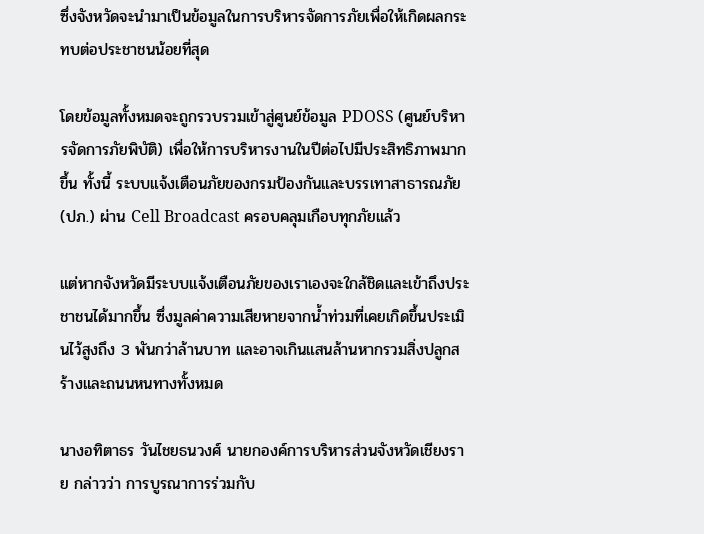ซึ่งจังหวัดจะนำมาเป็นข้อมูลในการบริหารจัดการภัยเพื่อให้เกิดผลกระทบต่อประชาชนน้อยที่สุด

โดยข้อมูลทั้งหมดจะถูกรวบรวมเข้าสู่ศูนย์ข้อมูล PDOSS (ศูนย์บริหารจัดการภัยพิบัติ) เพื่อให้การบริหารงานในปีต่อไปมีประสิทธิภาพมากขึ้น ทั้งนี้ ระบบแจ้งเตือนภัยของกรมป้องกันและบรรเทาสาธารณภัย (ปภ.) ผ่าน Cell Broadcast ครอบคลุมเกือบทุกภัยแล้ว

แต่หากจังหวัดมีระบบแจ้งเตือนภัยของเราเองจะใกล้ชิดและเข้าถึงประชาชนได้มากขึ้น ซึ่งมูลค่าความเสียหายจากน้ำท่วมที่เคยเกิดขึ้นประเมินไว้สูงถึง 3 พันกว่าล้านบาท และอาจเกินแสนล้านหากรวมสิ่งปลูกสร้างและถนนหนทางทั้งหมด

นางอทิตาธร วันไชยธนวงศ์ นายกองค์การบริหารส่วนจังหวัดเชียงราย กล่าวว่า การบูรณาการร่วมกับ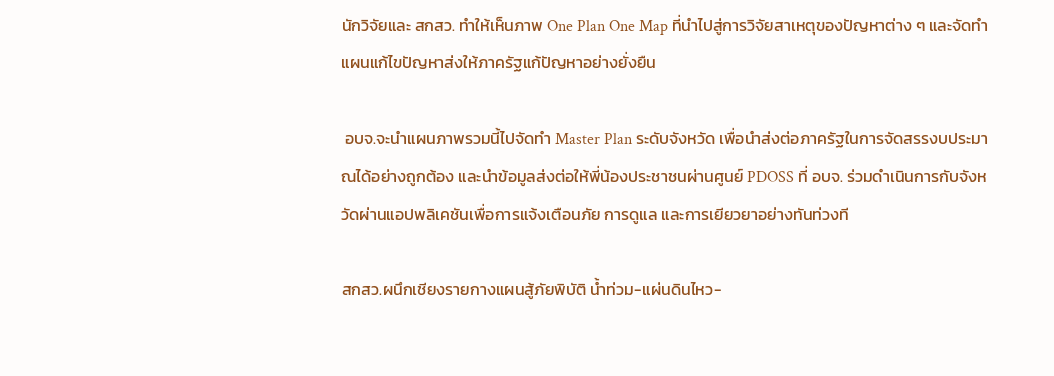นักวิจัยและ สกสว. ทำให้เห็นภาพ One Plan One Map ที่นำไปสู่การวิจัยสาเหตุของปัญหาต่าง ๆ และจัดทำแผนแก้ไขปัญหาส่งให้ภาครัฐแก้ปัญหาอย่างยั่งยืน

 อบจ.จะนำแผนภาพรวมนี้ไปจัดทำ Master Plan ระดับจังหวัด เพื่อนำส่งต่อภาครัฐในการจัดสรรงบประมาณได้อย่างถูกต้อง และนำข้อมูลส่งต่อให้พี่น้องประชาชนผ่านศูนย์ PDOSS ที่ อบจ. ร่วมดำเนินการกับจังหวัดผ่านแอปพลิเคชันเพื่อการแจ้งเตือนภัย การดูแล และการเยียวยาอย่างทันท่วงที

สกสว.ผนึกเชียงรายกางแผนสู้ภัยพิบัติ น้ำท่วม-แผ่นดินไหว-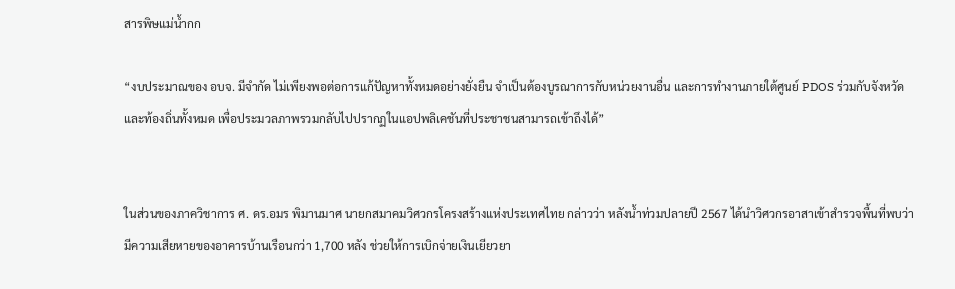สารพิษแม่น้ำกก

“งบประมาณของ อบจ. มีจำกัด ไม่เพียงพอต่อการแก้ปัญหาทั้งหมดอย่างยั่งยืน จำเป็นต้องบูรณาการกับหน่วยงานอื่น และการทำงานภายใต้ศูนย์ PDOS ร่วมกับจังหวัดและท้องถิ่นทั้งหมด เพื่อประมวลภาพรวมกลับไปปรากฏในแอปพลิเคชันที่ประชาชนสามารถเข้าถึงได้”


ในส่วนของภาควิชาการ ศ. ดร.อมร พิมานมาศ นายกสมาคมวิศวกรโครงสร้างแห่งประเทศไทย กล่าวว่า หลังน้ำท่วมปลายปี 2567 ได้นำวิศวกรอาสาเข้าสำรวจพื้นที่พบว่ามีความเสียหายของอาคารบ้านเรือนกว่า 1,700 หลัง ช่วยให้การเบิกจ่ายเงินเยียวยา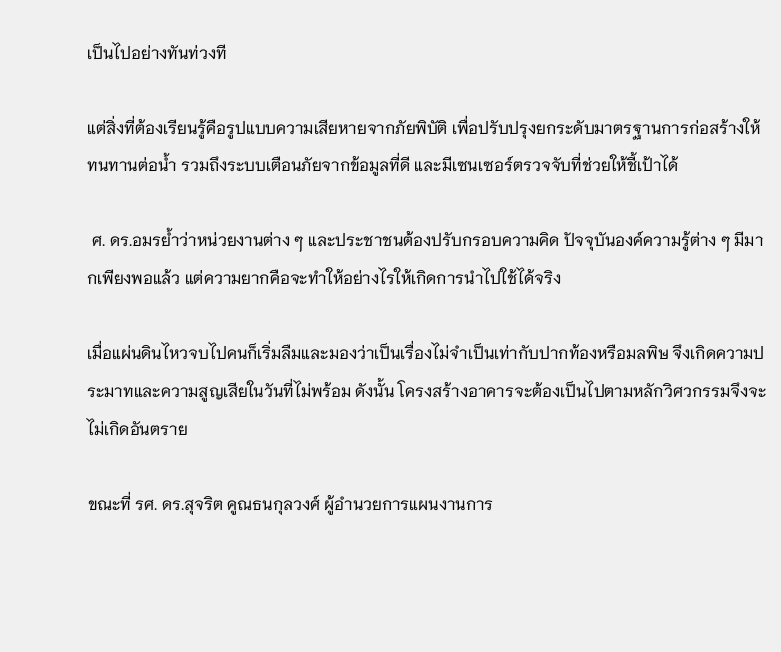เป็นไปอย่างทันท่วงที

แต่สิ่งที่ต้องเรียนรู้คือรูปแบบความเสียหายจากภัยพิบัติ เพื่อปรับปรุงยกระดับมาตรฐานการก่อสร้างให้ทนทานต่อน้ำ รวมถึงระบบเตือนภัยจากข้อมูลที่ดี และมีเซนเซอร์ตรวจจับที่ช่วยให้ชี้เป้าได้

 ศ. ดร.อมรย้ำว่าหน่วยงานต่าง ๆ และประชาชนต้องปรับกรอบความคิด ปัจจุบันองค์ความรู้ต่าง ๆ มีมากเพียงพอแล้ว แต่ความยากคือจะทำให้อย่างไรให้เกิดการนำไปใช้ได้จริง

เมื่อแผ่นดินไหวจบไปคนก็เริ่มลืมและมองว่าเป็นเรื่องไม่จำเป็นเท่ากับปากท้องหรือมลพิษ จึงเกิดความประมาทและความสูญเสียในวันที่ไม่พร้อม ดังนั้น โครงสร้างอาคารจะต้องเป็นไปตามหลักวิศวกรรมจึงจะไม่เกิดอันตราย

ขณะที่ รศ. ดร.สุจริต คูณธนกุลวงศ์ ผู้อำนวยการแผนงานการ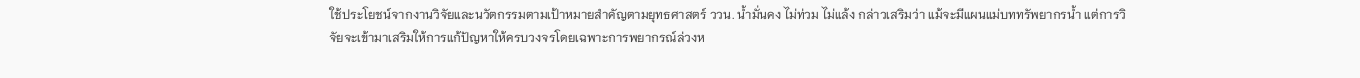ใช้ประโยชน์จากงานวิจัยและนวัตกรรมตามเป้าหมายสำคัญตามยุทธศาสตร์ ววน. น้ำมั่นคง ไม่ท่วม ไม่แล้ง กล่าวเสริมว่า แม้จะมีแผนแม่บททรัพยากรน้ำ แต่การวิจัยจะเข้ามาเสริมให้การแก้ปัญหาให้ครบวงจรโดยเฉพาะการพยากรณ์ล่วงห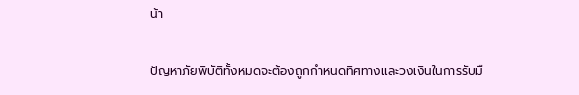น้า

ปัญหาภัยพิบัติทั้งหมดจะต้องถูกกำหนดทิศทางและวงเงินในการรับมื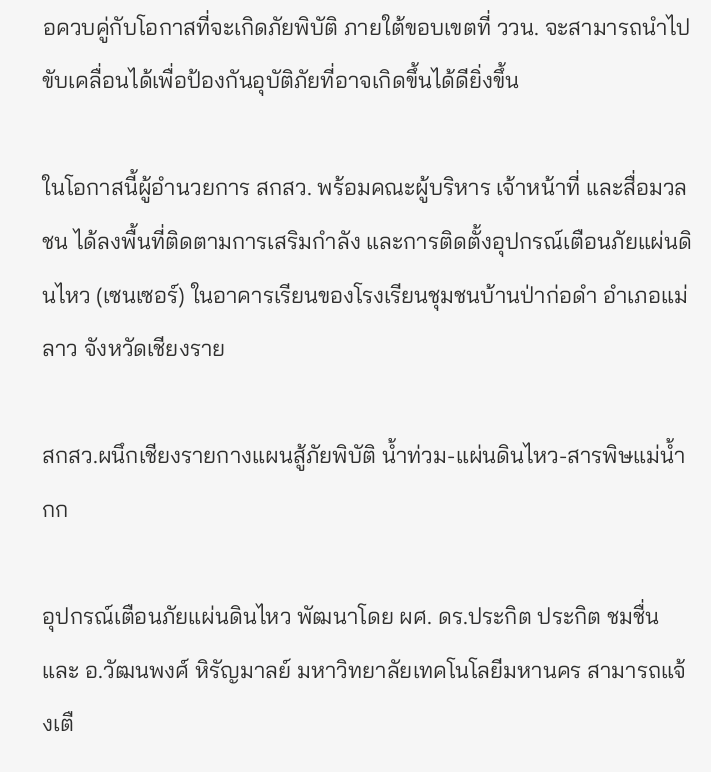อควบคู่กับโอกาสที่จะเกิดภัยพิบัติ ภายใต้ขอบเขตที่ ววน. จะสามารถนำไปขับเคลื่อนได้เพื่อป้องกันอุบัติภัยที่อาจเกิดขึ้นได้ดียิ่งขึ้น

ในโอกาสนี้ผู้อำนวยการ สกสว. พร้อมคณะผู้บริหาร เจ้าหน้าที่ และสื่อมวลชน ได้ลงพื้นที่ติดตามการเสริมกำลัง และการติดตั้งอุปกรณ์เตือนภัยแผ่นดินไหว (เซนเซอร์) ในอาคารเรียนของโรงเรียนชุมชนบ้านป่าก่อดำ อำเภอแม่ลาว จังหวัดเชียงราย

สกสว.ผนึกเชียงรายกางแผนสู้ภัยพิบัติ น้ำท่วม-แผ่นดินไหว-สารพิษแม่น้ำกก

อุปกรณ์เตือนภัยแผ่นดินไหว พัฒนาโดย ผศ. ดร.ประกิต ประกิต ชมชื่น และ อ.วัฒนพงศ์ หิรัญมาลย์ มหาวิทยาลัยเทคโนโลยีมหานคร สามารถแจ้งเตื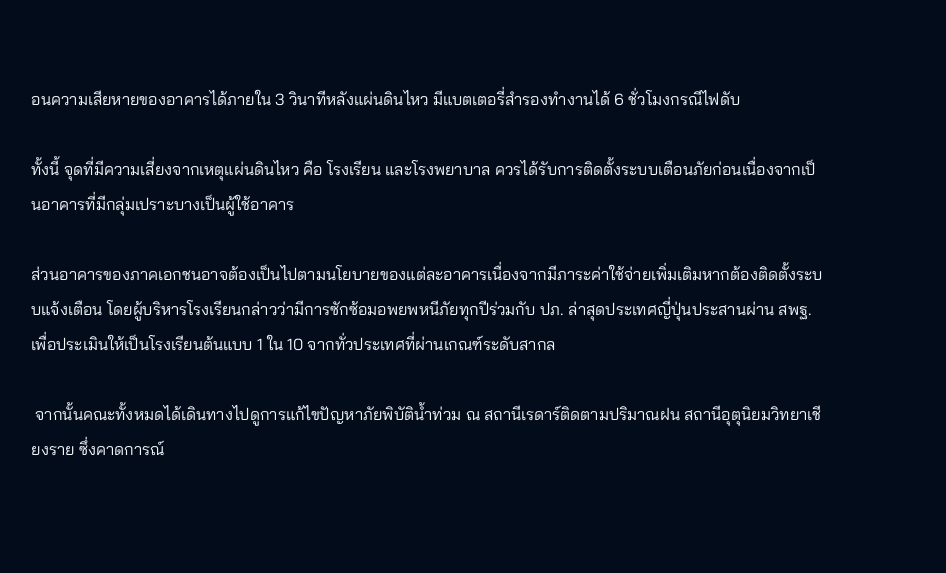อนความเสียหายของอาคารได้ภายใน 3 วินาทีหลังแผ่นดินไหว มีแบตเตอรี่สำรองทำงานได้ 6 ชั่วโมงกรณีไฟดับ

ทั้งนี้ จุดที่มีความเสี่ยงจากเหตุแผ่นดินไหว คือ โรงเรียน และโรงพยาบาล ควรได้รับการติดตั้งระบบเตือนภัยก่อนเนื่องจากเป็นอาคารที่มีกลุ่มเปราะบางเป็นผู้ใช้อาคาร

ส่วนอาคารของภาคเอกชนอาจต้องเป็นไปตามนโยบายของแต่ละอาคารเนื่องจากมีภาระค่าใช้จ่ายเพิ่มเติมหากต้องติดตั้งระบบแจ้งเตือน โดยผู้บริหารโรงเรียนกล่าวว่ามีการซักซ้อมอพยพหนีภัยทุกปีร่วมกับ ปภ. ล่าสุดประเทศญี่ปุ่นประสานผ่าน สพฐ. เพื่อประเมินให้เป็นโรงเรียนต้นแบบ 1 ใน 10 จากทั่วประเทศที่ผ่านเกณฑ์ระดับสากล

 จากนั้นคณะทั้งหมดได้เดินทางไปดูการแก้ไขปัญหาภัยพิบัติน้ำท่วม ณ สถานีเรดาร์ติดตามปริมาณฝน สถานีอุตุนิยมวิทยาเชียงราย ซึ่งคาดการณ์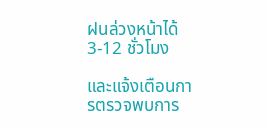ฝนล่วงหน้าได้ 3-12 ชั่วโมง

และแจ้งเตือนการตรวจพบการ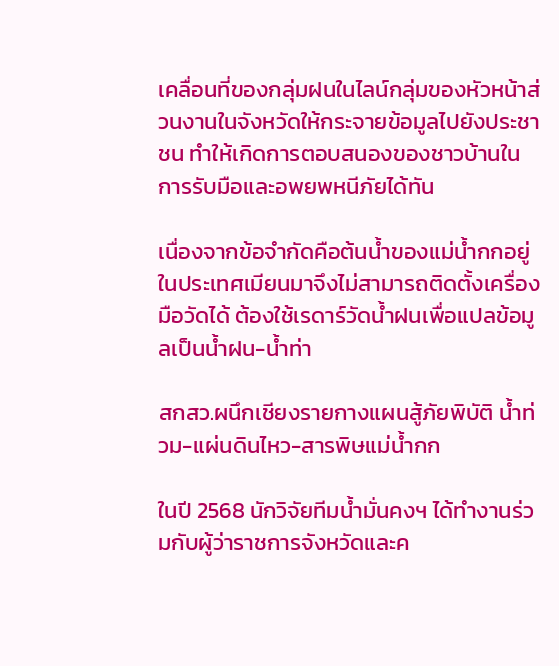เคลื่อนที่ของกลุ่มฝนในไลน์กลุ่มของหัวหน้าส่วนงานในจังหวัดให้กระจายข้อมูลไปยังประชาชน ทำให้เกิดการตอบสนองของชาวบ้านในการรับมือและอพยพหนีภัยได้ทัน

เนื่องจากข้อจำกัดคือต้นน้ำของแม่น้ำกกอยู่ในประเทศเมียนมาจึงไม่สามารถติดตั้งเครื่องมือวัดได้ ต้องใช้เรดาร์วัดน้ำฝนเพื่อแปลข้อมูลเป็นน้ำฝน-น้ำท่า

สกสว.ผนึกเชียงรายกางแผนสู้ภัยพิบัติ น้ำท่วม-แผ่นดินไหว-สารพิษแม่น้ำกก

ในปี 2568 นักวิจัยทีมน้ำมั่นคงฯ ได้ทำงานร่วมกับผู้ว่าราชการจังหวัดและค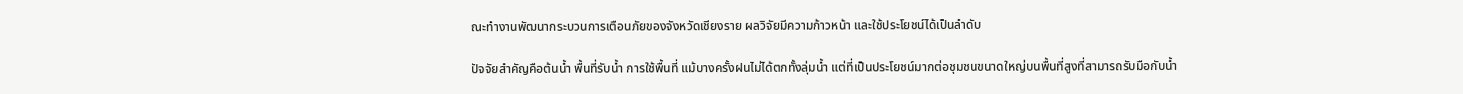ณะทำงานพัฒนากระบวนการเตือนภัยของจังหวัดเชียงราย ผลวิจัยมีความก้าวหน้า และใช้ประโยชน์ได้เป็นลำดับ

ปัจจัยสำคัญคือต้นน้ำ พื้นที่รับน้ำ การใช้พื้นที่ แม้บางครั้งฝนไม่ได้ตกทั้งลุ่มน้ำ แต่ที่เป็นประโยชน์มากต่อชุมชนขนาดใหญ่บนพื้นที่สูงที่สามารถรับมือกับน้ำ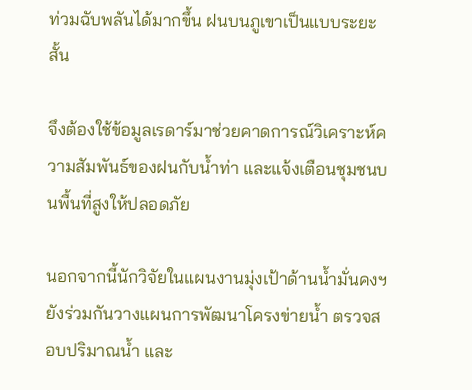ท่วมฉับพลันได้มากขึ้น ฝนบนภูเขาเป็นแบบระยะสั้น

จึงต้องใช้ข้อมูลเรดาร์มาช่วยคาดการณ์วิเคราะห์ความสัมพันธ์ของฝนกับน้ำท่า และแจ้งเตือนชุมชนบนพื้นที่สูงให้ปลอดภัย

นอกจากนี้นักวิจัยในแผนงานมุ่งเป้าด้านน้ำมั่นคงฯ ยังร่วมกันวางแผนการพัฒนาโครงข่ายน้ำ ตรวจสอบปริมาณน้ำ และ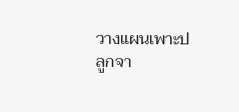วางแผนเพาะปลูกจา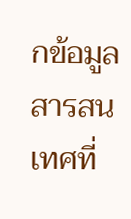กข้อมูลสารสนเทศที่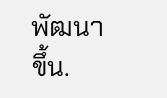พัฒนาขึ้น.